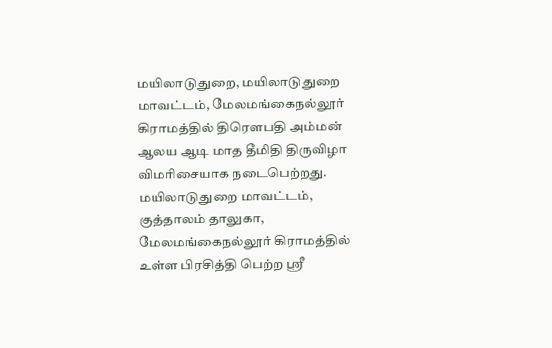மயிலாடுதுறை, மயிலாடுதுறை மாவட்டம், மேலமங்கைநல்லூர் கிராமத்தில் திரௌபதி அம்மன் ஆலய ஆடி மாத தீமிதி திருவிழா விமரிசையாக நடைபெற்றது. மயிலாடுதுறை மாவட்டம், குத்தாலம் தாலுகா, மேலமங்கைநல்லூர் கிராமத்தில் உள்ள பிரசித்தி பெற்ற ஸ்ரீ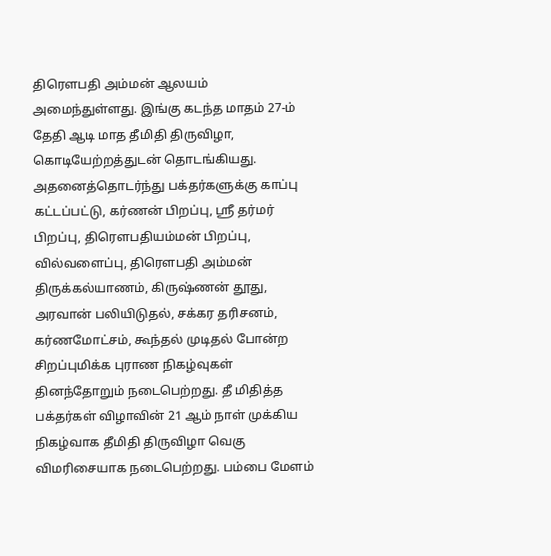திரௌபதி அம்மன் ஆலயம் அமைந்துள்ளது. இங்கு கடந்த மாதம் 27-ம் தேதி ஆடி மாத தீமிதி திருவிழா, கொடியேற்றத்துடன் தொடங்கியது. அதனைத்தொடர்ந்து பக்தர்களுக்கு காப்பு கட்டப்பட்டு, கர்ணன் பிறப்பு, ஸ்ரீ தர்மர் பிறப்பு, திரௌபதியம்மன் பிறப்பு, வில்வளைப்பு, திரௌபதி அம்மன் திருக்கல்யாணம், கிருஷ்ணன் தூது, அரவான் பலியிடுதல், சக்கர தரிசனம், கர்ணமோட்சம், கூந்தல் முடிதல் போன்ற சிறப்புமிக்க புராண நிகழ்வுகள் தினந்தோறும் நடைபெற்றது. தீ மிதித்த பக்தர்கள் விழாவின் 21 ஆம் நாள் முக்கிய நிகழ்வாக தீமிதி திருவிழா வெகு விமரிசையாக நடைபெற்றது. பம்பை மேளம்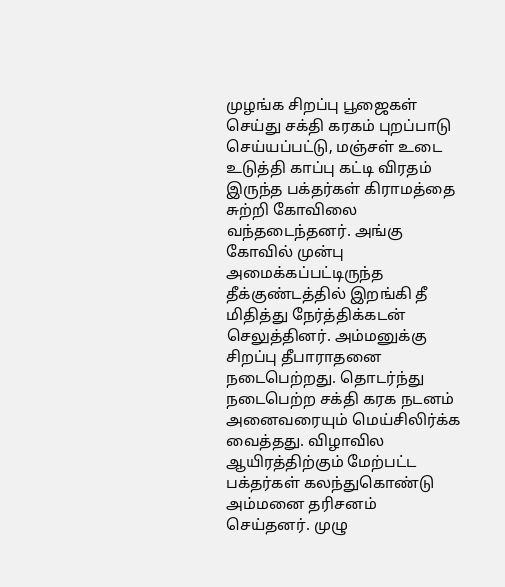முழங்க சிறப்பு பூஜைகள் செய்து சக்தி கரகம் புறப்பாடு செய்யப்பட்டு, மஞ்சள் உடை உடுத்தி காப்பு கட்டி விரதம் இருந்த பக்தர்கள் கிராமத்தை சுற்றி கோவிலை வந்தடைந்தனர். அங்கு கோவில் முன்பு அமைக்கப்பட்டிருந்த தீக்குண்டத்தில் இறங்கி தீ மிதித்து நேர்த்திக்கடன் செலுத்தினர். அம்மனுக்கு சிறப்பு தீபாராதனை நடைபெற்றது. தொடர்ந்து நடைபெற்ற சக்தி கரக நடனம் அனைவரையும் மெய்சிலிர்க்க வைத்தது. விழாவில ஆயிரத்திற்கும் மேற்பட்ட பக்தர்கள் கலந்துகொண்டு அம்மனை தரிசனம் செய்தனர். முழு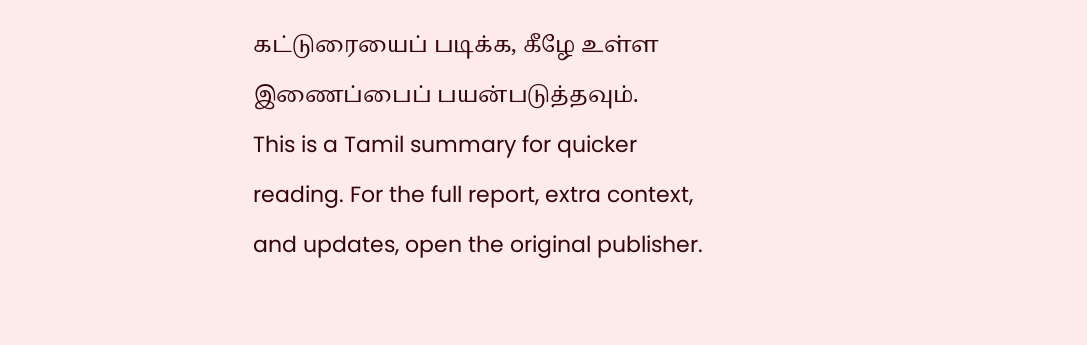கட்டுரையைப் படிக்க, கீழே உள்ள இணைப்பைப் பயன்படுத்தவும்.
This is a Tamil summary for quicker reading. For the full report, extra context, and updates, open the original publisher.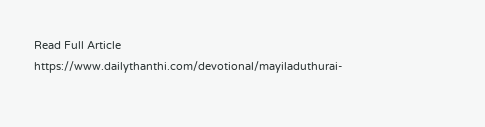Read Full Article
https://www.dailythanthi.com/devotional/mayiladuthurai-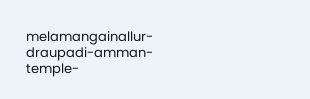melamangainallur-draupadi-amman-temple-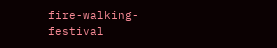fire-walking-festival